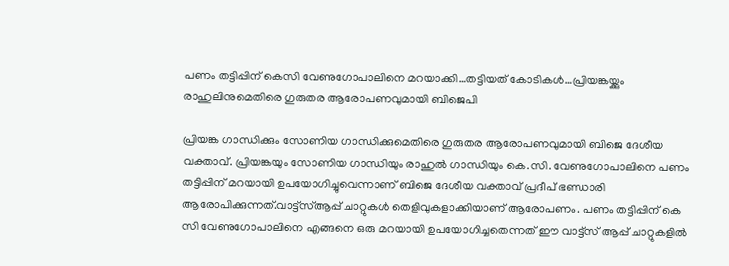പണം തട്ടിപ്പിന് കെസി വേണുഗോപാലിനെ മറയാക്കി…തട്ടിയത് കോടികൾ…പ്രിയങ്കയ്ക്കും രാഹുലിനുമെതിരെ ഗുരുതര ആരോപണവുമായി ബിജെപി

പ്രിയങ്ക ഗാന്ധിക്കും സോണിയ ഗാന്ധിക്കുമെതിരെ ഗുരുതര ആരോപണവുമായി ബിജെ ദേശീയ വക്താവ്. പ്രിയങ്കയും സോണിയ ഗാന്ധിയും രാഹുൽ ഗാന്ധിയും കെ.സി. വേണുഗോപാലിനെ പണം തട്ടിപ്പിന് മറയായി ഉപയോഗിച്ചുവെന്നാണ് ബിജെ ദേശീയ വക്താവ് പ്രദീപ് ഭണ്ഡാരി ആരോപിക്കുന്നത്.വാട്ട്‌സ്ആപ്പ് ചാറ്റുകൾ തെളിവുകളാക്കിയാണ് ആരോപണം. പണം തട്ടിപ്പിന് കെ സി വേണുഗോപാലിനെ എങ്ങനെ ഒരു മറയായി ഉപയോഗിച്ചതെന്നത് ഈ വാട്ട്സ് ആപ്പ് ചാറ്റുകളിൽ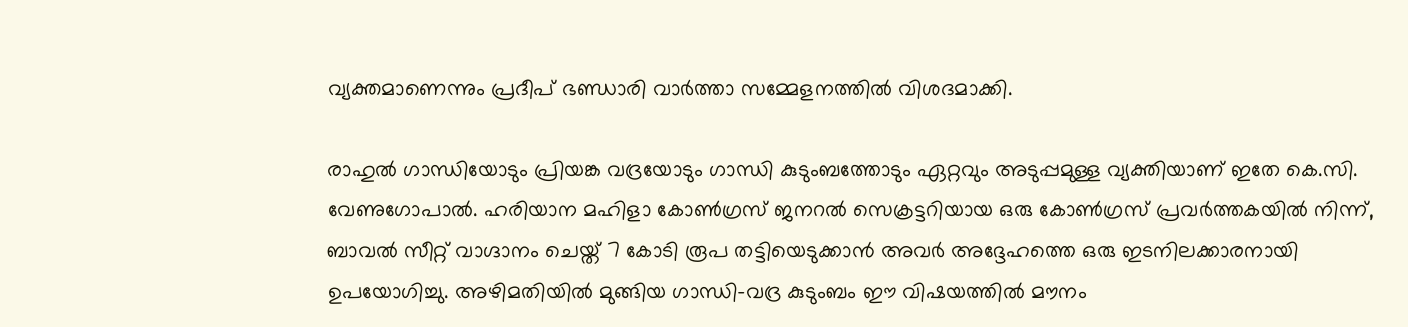വ്യക്തമാണെന്നും പ്രദീപ് ഭണ്ഡാരി വാർത്താ സമ്മേളനത്തിൽ വിശദമാക്കി.

രാഹുൽ ഗാന്ധിയോടും പ്രിയങ്ക വദ്രയോടും ഗാന്ധി കുടുംബത്തോടും ഏറ്റവും അടുപ്പമുള്ള വ്യക്തിയാണ് ഇതേ കെ.സി. വേണുഗോപാൽ. ഹരിയാന മഹിളാ കോൺഗ്രസ് ജനറൽ സെക്രട്ടറിയായ ഒരു കോൺഗ്രസ് പ്രവർത്തകയിൽ നിന്ന്, ബാവൽ സീറ്റ് വാഗ്ദാനം ചെയ്ത് 7 കോടി രൂപ തട്ടിയെടുക്കാൻ അവർ അദ്ദേഹത്തെ ഒരു ഇടനിലക്കാരനായി ഉപയോഗിച്ചു. അഴിമതിയിൽ മുങ്ങിയ ഗാന്ധി-വദ്ര കുടുംബം ഈ വിഷയത്തിൽ മൗനം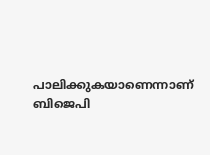പാലിക്കുകയാണെന്നാണ് ബിജെപി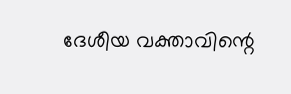ദേശീയ വക്താവിന്റെ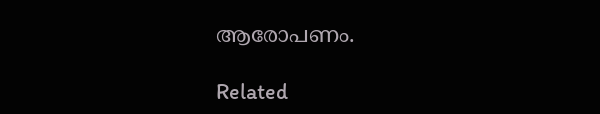ആരോപണം.

Related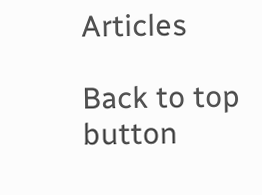Articles

Back to top button